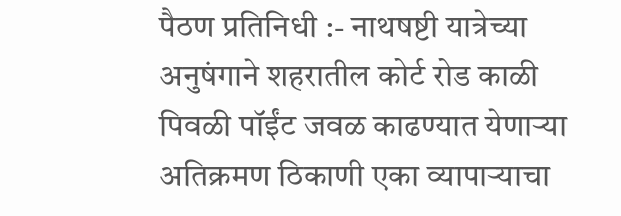पैठण प्रतिनिधी :- नाथषष्टी यात्रेच्या अनुषंगाने शहरातील कोर्ट रोड काळी पिवळी पॉईंट जवळ काढण्यात येणाऱ्या अतिक्रमण ठिकाणी एका व्यापाऱ्याचा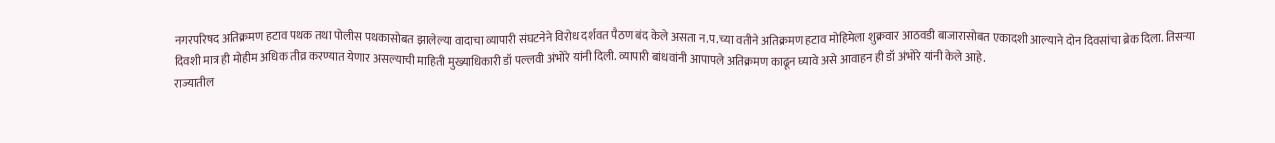नगरपरिषद अतिक्रमण हटाव पथक तथा पोलीस पथकासोबत झालेल्या वादाचा व्यापारी संघटनेने विरोध दर्शवत पैठण बंद केले असता न.प.च्या वतीने अतिक्रमण हटाव मोहिमेला शुक्रवार आठवडी बाजारासोबत एकादशी आल्याने दोन दिवसांचा ब्रेक दिला. तिसऱ्या दिवशी मात्र ही मोहीम अधिक तीव्र करण्यात येणार असल्याची माहिती मुख्याधिकारी डॉ पल्लवी अंभोरे यांनी दिली. व्यापारी बांधवांनी आपापले अतिक्रमण काढून घ्यावे असे आवाहन ही डॉ अंभोरे यांनी केले आहे.
राज्यातील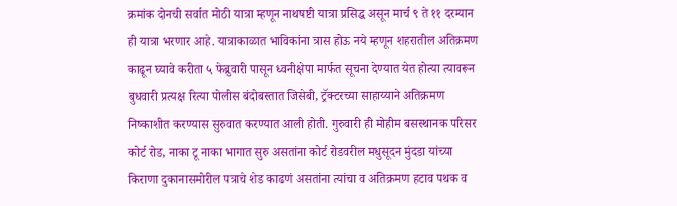क्रमांक दोनची सर्वात मोठी यात्रा म्हणून नाथषष्टी यात्रा प्रसिद्ध असून मार्च ९ ते ११ दरम्यान ही यात्रा भरणार आहे. यात्राकाळात भाविकांना त्रास होऊ नये म्हणून शहरातील अतिक्रमण काढून घ्यावे करीता ५ फेब्रुवारी पासून ध्वनीक्षेपा मार्फत सूचना देण्यात येत होत्या त्यावरून बुधवारी प्रत्यक्ष रित्या पोलीस बंदोबस्तात जिसेबी, ट्रॅक्टरच्या साहाय्याने अतिक्रमण निष्काशीत करण्यास सुरुवात करण्यात आली होती. गुरुवारी ही मोहीम बसस्थानक परिसर कोर्ट रोड, नाका टू नाका भागात सुरु असतांना कोर्ट रोडवरील मधुसूदन मुंदडा यांच्या किराणा दुकानासमोरील पत्राचे शेड काढणं असतांना त्यांचा व अतिक्रमण हटाव पथक व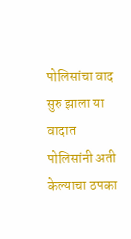पोलिसांचा वाद सुरु झाला या वादात पोलिसांनी अती केल्याचा ठपका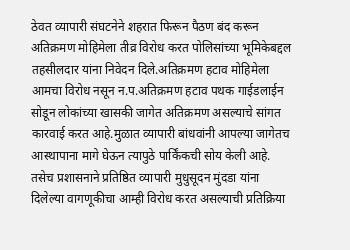ठेवत व्यापारी संघटनेने शहरात फिरून पैठण बंद करून अतिक्रमण मोहिमेला तीव्र विरोध करत पोलिसांच्या भूमिकेबद्दल तहसीलदार यांना निवेदन दिले.अतिक्रमण हटाव मोहिमेला आमचा विरोध नसून न.प.अतिक्रमण हटाव पथक गाईडलाईन सोडून लोकांच्या खासकी जागेत अतिक्रमण असल्याचे सांगत कारवाई करत आहे.मुळात व्यापारी बांधवांनी आपल्या जागेतच आस्थापाना मागे घेऊन त्यापुठे पार्किंकची सोय केली आहे. तसेच प्रशासनाने प्रतिष्ठित व्यापारी मुधुसूदन मुंदडा यांना दिलेल्या वागणूकीचा आम्ही विरोध करत असल्याची प्रतिक्रिया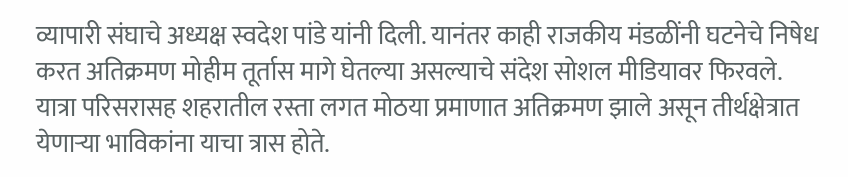व्यापारी संघाचे अध्यक्ष स्वदेश पांडे यांनी दिली. यानंतर काही राजकीय मंडळींनी घटनेचे निषेध करत अतिक्रमण मोहीम तूर्तास मागे घेतल्या असल्याचे संदेश सोशल मीडियावर फिरवले. यात्रा परिसरासह शहरातील रस्ता लगत मोठया प्रमाणात अतिक्रमण झाले असून तीर्थक्षेत्रात येणाऱ्या भाविकांना याचा त्रास होते.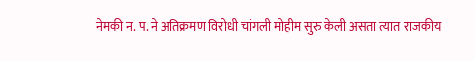नेमकी न. प. ने अतिक्रमण विरोधी चांगली मोहीम सुरु केली असता त्यात राजकीय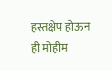हस्तक्षेप होऊन ही मोहीम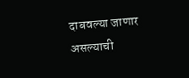दाबवल्या जाणार असल्याची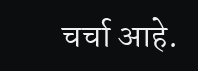चर्चा आहे.